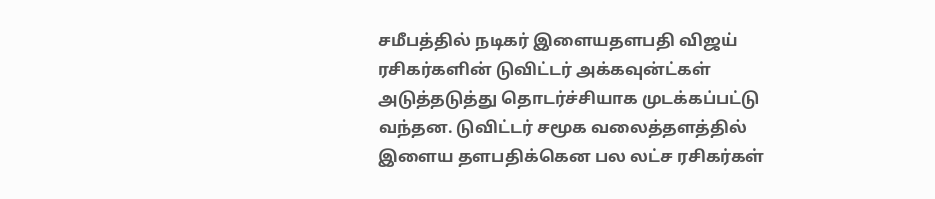சமீபத்தில் நடிகர் இளையதளபதி விஜய் ரசிகர்களின் டுவிட்டர் அக்கவுன்ட்கள் அடுத்தடுத்து தொடர்ச்சியாக முடக்கப்பட்டு வந்தன. டுவிட்டர் சமூக வலைத்தளத்தில் இளைய தளபதிக்கென பல லட்ச ரசிகர்கள்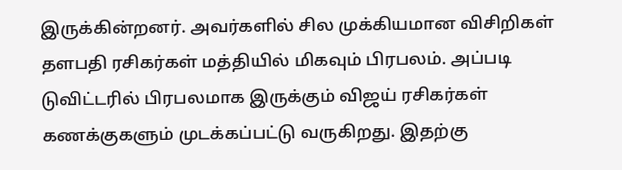இருக்கின்றனர். அவர்களில் சில முக்கியமான விசிறிகள் தளபதி ரசிகர்கள் மத்தியில் மிகவும் பிரபலம். அப்படி டுவிட்டரில் பிரபலமாக இருக்கும் விஜய் ரசிகர்கள் கணக்குகளும் முடக்கப்பட்டு வருகிறது. இதற்கு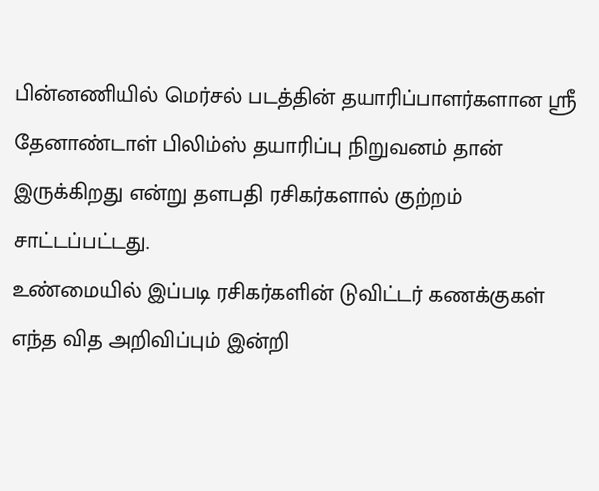பின்னணியில் மெர்சல் படத்தின் தயாரிப்பாளர்களான ஸ்ரீ தேனாண்டாள் பிலிம்ஸ் தயாரிப்பு நிறுவனம் தான் இருக்கிறது என்று தளபதி ரசிகர்களால் குற்றம் சாட்டப்பட்டது.
உண்மையில் இப்படி ரசிகர்களின் டுவிட்டர் கணக்குகள் எந்த வித அறிவிப்பும் இன்றி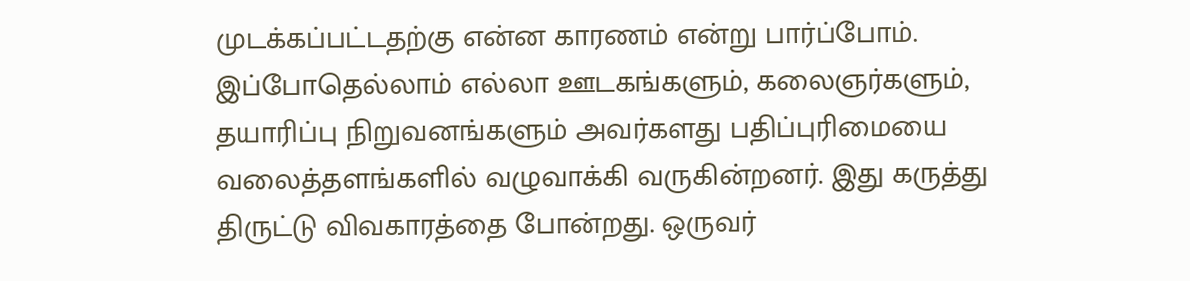முடக்கப்பட்டதற்கு என்ன காரணம் என்று பார்ப்போம். இப்போதெல்லாம் எல்லா ஊடகங்களும், கலைஞர்களும், தயாரிப்பு நிறுவனங்களும் அவர்களது பதிப்புரிமையை வலைத்தளங்களில் வழுவாக்கி வருகின்றனர். இது கருத்து திருட்டு விவகாரத்தை போன்றது. ஒருவர்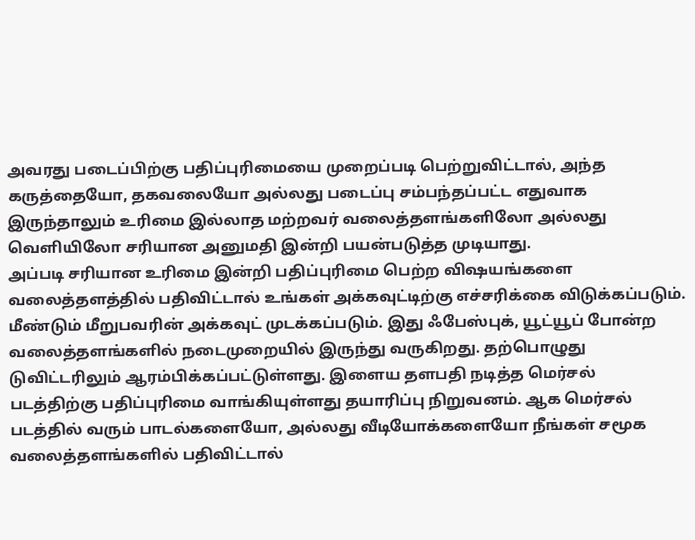அவரது படைப்பிற்கு பதிப்புரிமையை முறைப்படி பெற்றுவிட்டால், அந்த கருத்தையோ, தகவலையோ அல்லது படைப்பு சம்பந்தப்பட்ட எதுவாக இருந்தாலும் உரிமை இல்லாத மற்றவர் வலைத்தளங்களிலோ அல்லது வெளியிலோ சரியான அனுமதி இன்றி பயன்படுத்த முடியாது.
அப்படி சரியான உரிமை இன்றி பதிப்புரிமை பெற்ற விஷயங்களை வலைத்தளத்தில் பதிவிட்டால் உங்கள் அக்கவுட்டிற்கு எச்சரிக்கை விடுக்கப்படும். மீண்டும் மீறுபவரின் அக்கவுட் முடக்கப்படும். இது ஃபேஸ்புக், யூட்யூப் போன்ற வலைத்தளங்களில் நடைமுறையில் இருந்து வருகிறது. தற்பொழுது டுவிட்டரிலும் ஆரம்பிக்கப்பட்டுள்ளது. இளைய தளபதி நடித்த மெர்சல் படத்திற்கு பதிப்புரிமை வாங்கியுள்ளது தயாரிப்பு நிறுவனம். ஆக மெர்சல் படத்தில் வரும் பாடல்களையோ, அல்லது வீடியோக்களையோ நீங்கள் சமூக வலைத்தளங்களில் பதிவிட்டால்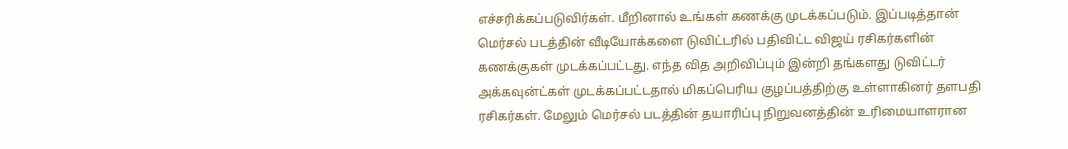எச்சரிக்கப்படுவிர்கள். மீறினால் உங்கள் கணக்கு முடக்கப்படும். இப்படித்தான் மெர்சல் படத்தின் வீடியோக்களை டுவிட்டரில் பதிவிட்ட விஜய் ரசிகர்களின்
கணக்குகள் முடக்கப்பட்டது. எந்த வித அறிவிப்பும் இன்றி தங்களது டுவிட்டர் அக்கவுன்ட்கள் முடக்கப்பட்டதால் மிகப்பெரிய குழப்பத்திற்கு உள்ளாகினர் தளபதி ரசிகர்கள். மேலும் மெர்சல் படத்தின் தயாரிப்பு நிறுவனத்தின் உரிமையாளரான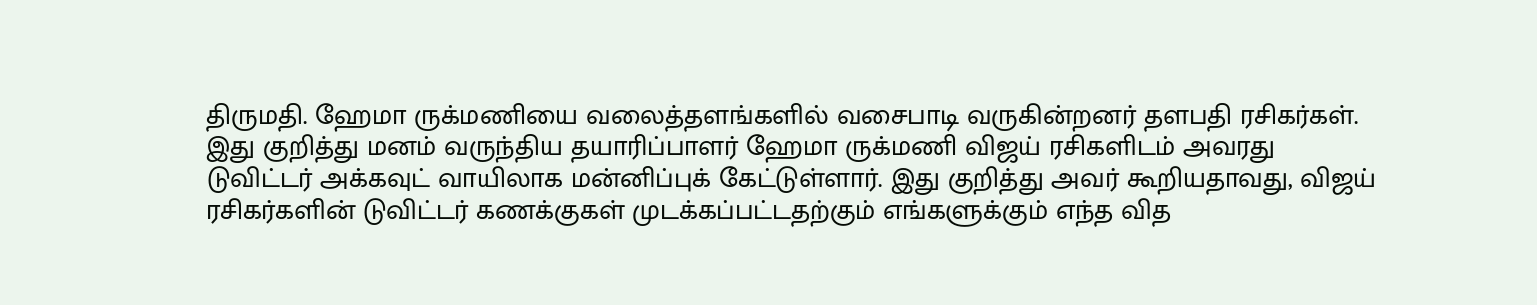திருமதி. ஹேமா ருக்மணியை வலைத்தளங்களில் வசைபாடி வருகின்றனர் தளபதி ரசிகர்கள். இது குறித்து மனம் வருந்திய தயாரிப்பாளர் ஹேமா ருக்மணி விஜய் ரசிகளிடம் அவரது டுவிட்டர் அக்கவுட் வாயிலாக மன்னிப்புக் கேட்டுள்ளார். இது குறித்து அவர் கூறியதாவது, விஜய் ரசிகர்களின் டுவிட்டர் கணக்குகள் முடக்கப்பட்டதற்கும் எங்களுக்கும் எந்த வித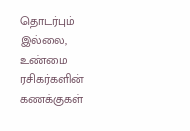தொடர்பும் இல்லை, உண்மை ரசிகர்களின் கணக்குகள்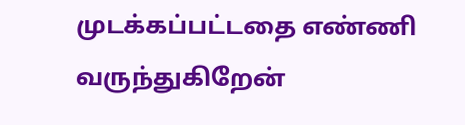முடக்கப்பட்டதை எண்ணி வருந்துகிறேன்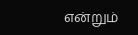என்றும்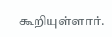கூறியுள்ளார்.